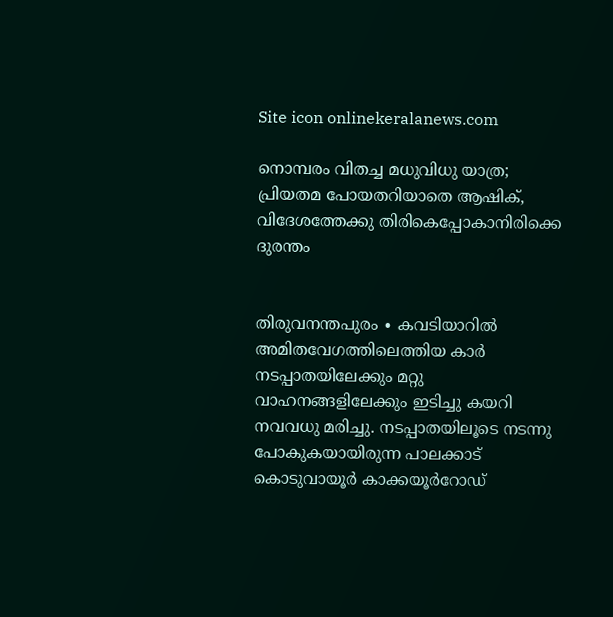Site icon onlinekeralanews.com

നൊമ്പരം വിതച്ച മധുവിധു യാത്ര; പ്രിയതമ പോയതറിയാതെ ആഷിക്, വിദേശത്തേക്കു തിരികെപ്പോകാനിരിക്കെ ദുരന്തം


തിരുവനന്തപുരം ∙ കവടിയാറിൽ അമിതവേഗത്തിലെത്തിയ കാർ നടപ്പാതയിലേക്കും മറ്റു വാഹനങ്ങളിലേക്കും ഇടിച്ചു കയറി നവവധു മരിച്ചു. നടപ്പാതയിലൂടെ നടന്നു പോകുകയായിരുന്ന പാലക്കാട് കൊടുവായൂർ കാക്കയൂർറോഡ്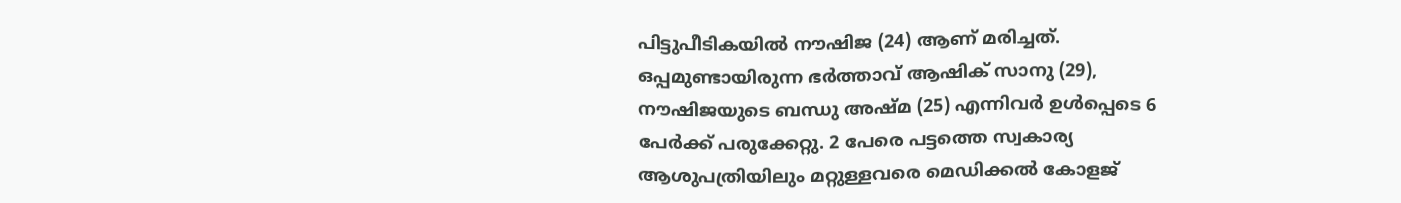പിട്ടുപീടികയിൽ നൗഷിജ (24) ആണ് മരിച്ചത്. ഒപ്പമുണ്ടായിരുന്ന ഭർത്താവ് ആഷിക് സാനു (29), നൗഷിജയുടെ ബന്ധു അഷ്മ (25) എന്നിവർ ഉൾപ്പെടെ 6 പേർക്ക് പരുക്കേറ്റു. 2 പേരെ പട്ടത്തെ സ്വകാര്യ ആശുപത്രിയിലും മറ്റുള്ളവരെ മെഡിക്കൽ കോളജ്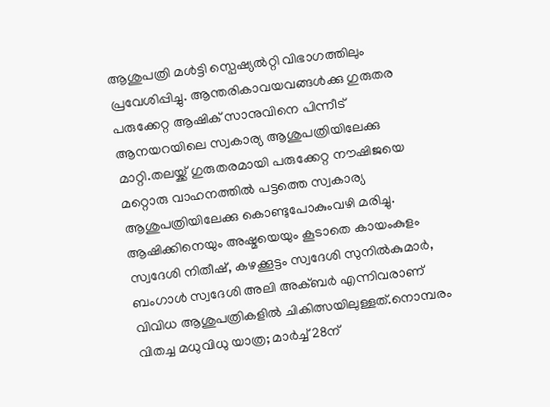ആശുപത്രി മൾട്ടി സ്പെഷ്യൽറ്റി വിഭാഗത്തിലും പ്രവേശിപ്പിച്ചു. ആന്തരികാവയവങ്ങൾക്കു ഗുരുതര പരുക്കേറ്റ ആഷിക് സാനുവിനെ പിന്നീട് ആനയറയിലെ സ്വകാര്യ ആശുപത്രിയിലേക്കു മാറ്റി.തലയ്ക്ക് ഗുരുതരമായി പരുക്കേറ്റ നൗഷിജയെ  മറ്റൊരു വാഹനത്തിൽ പട്ടത്തെ സ്വകാര്യ ആശുപത്രിയിലേക്കു കൊണ്ടുപോകുംവഴി മരിച്ചു. ആഷിക്കിനെയും അഷ്മയെയും കൂടാതെ കായംകുളം സ്വദേശി നിതീഷ്, കഴക്കൂട്ടം സ്വദേശി സുനിൽകുമാർ, ബംഗാൾ സ്വദേശി അലി അക്ബർ എന്നിവരാണ് വിവിധ ആശുപത്രികളിൽ ചികിത്സയിലുള്ളത്.നൊമ്പരം വിതച്ച മധുവിധു യാത്ര; മാർച്ച് 28ന്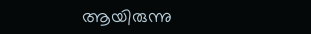ആയിരുന്നു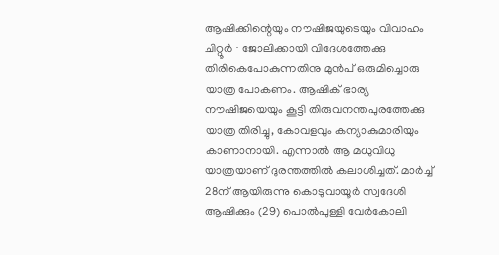ആഷിക്കിന്റെയും നൗഷിജയുടെയും വിവാഹം  ചിറ്റൂർ ∙ ജോലിക്കായി വിദേശത്തേക്കു തിരികെപോകുന്നതിനു മുൻപ് ഒരുമിച്ചൊരു യാത്ര പോകണം. ആഷിക് ഭാര്യ നൗഷിജയെയും കൂട്ടി തിരുവനന്തപുരത്തേക്കു യാത്ര തിരിച്ചു, കോവളവും കന്യാകുമാരിയും കാണാനായി. എന്നാൽ ആ മധുവിധു യാത്രയാണ് ദുരന്തത്തിൽ കലാശിച്ചത്. മാർച്ച് 28ന് ആയിരുന്നു കൊടുവായൂർ സ്വദേശി ആഷിക്കും (29) പൊൽപുള്ളി വേർ‌കോലി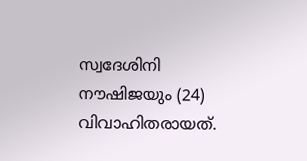സ്വദേശിനി നൗഷിജയും (24) വിവാഹിതരായത്.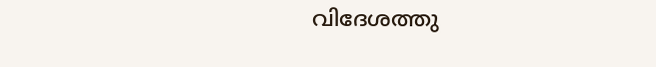വിദേശത്തു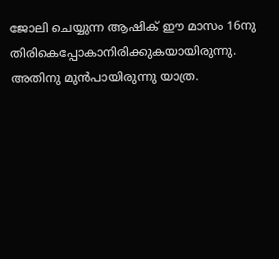ജോലി ചെയ്യുന്ന ആഷിക് ഈ മാസം 16നു തിരികെപ്പോകാനിരിക്കുകയായിരുന്നു. അതിനു മുൻപായിരുന്നു യാത്ര.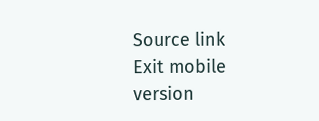Source link
Exit mobile version